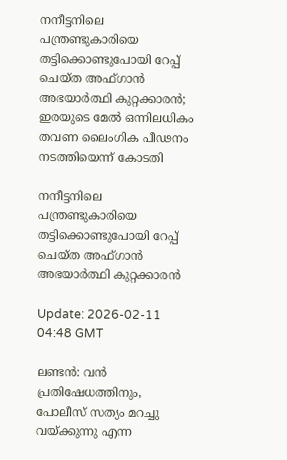നനീട്ടനിലെ പന്ത്രണ്ടുകാരിയെ തട്ടിക്കൊണ്ടുപോയി റേപ്പ് ചെയ്ത അഫ്ഗാന്‍ അഭയാര്‍ത്ഥി കുറ്റക്കാരന്‍; ഇരയുടെ മേല്‍ ഒന്നിലധികം തവണ ലൈംഗിക പീഢനം നടത്തിയെന്ന് കോടതി

നനീട്ടനിലെ പന്ത്രണ്ടുകാരിയെ തട്ടിക്കൊണ്ടുപോയി റേപ്പ് ചെയ്ത അഫ്ഗാന്‍ അഭയാര്‍ത്ഥി കുറ്റക്കാരന്‍

Update: 2026-02-11 04:48 GMT

ലണ്ടന്‍: വന്‍ പ്രതിഷേധത്തിനും, പോലീസ് സത്യം മറച്ചു വയ്ക്കുന്നു എന്ന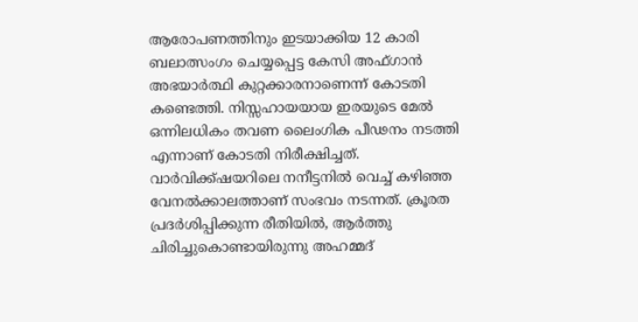ആരോപണത്തിനും ഇടയാക്കിയ 12 കാരി ബലാത്സംഗം ചെയ്യപ്പെട്ട കേസി അഫ്ഗാന്‍ അഭയാര്‍ത്ഥി കുറ്റക്കാരനാണെന്ന് കോടതി കണ്ടെത്തി. നിസ്സഹായയായ ഇരയുടെ മേല്‍ ഒന്നിലധികം തവണ ലൈംഗിക പീഢനം നടത്തി എന്നാണ് കോടതി നിരീക്ഷിച്ചത്. വാര്‍വിക്ക്ഷയറിലെ നനീട്ടനില്‍ വെച്ച് കഴിഞ്ഞ വേനല്‍ക്കാലത്താണ് സംഭവം നടന്നത്. ക്രൂരത പ്രദര്‍ശിപ്പിക്കുന്ന രീതിയില്‍, ആര്‍ത്തു ചിരിച്ചുകൊണ്ടായിരുന്നു അഹമ്മദ്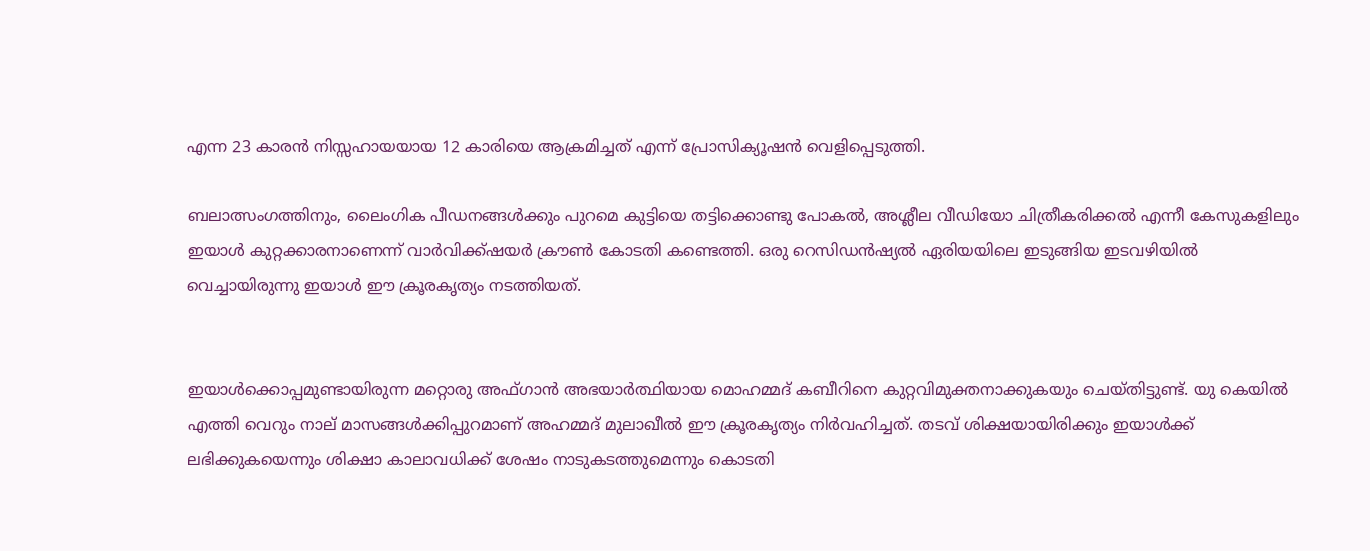എന്ന 23 കാരന്‍ നിസ്സഹായയായ 12 കാരിയെ ആക്രമിച്ചത് എന്ന് പ്രോസിക്യൂഷന്‍ വെളിപ്പെടുത്തി.

ബലാത്സംഗത്തിനും, ലൈംഗിക പീഡനങ്ങള്‍ക്കും പുറമെ കുട്ടിയെ തട്ടിക്കൊണ്ടു പോകല്‍, അശ്ലീല വീഡിയോ ചിത്രീകരിക്കല്‍ എന്നീ കേസുകളിലും ഇയാള്‍ കുറ്റക്കാരനാണെന്ന് വാര്‍വിക്ക്ഷയര്‍ ക്രൗണ്‍ കോടതി കണ്ടെത്തി. ഒരു റെസിഡന്‍ഷ്യല്‍ ഏരിയയിലെ ഇടുങ്ങിയ ഇടവഴിയില്‍ വെച്ചായിരുന്നു ഇയാള്‍ ഈ ക്രൂരകൃത്യം നടത്തിയത്.


ഇയാള്‍ക്കൊപ്പമുണ്ടായിരുന്ന മറ്റൊരു അഫ്ഗാന്‍ അഭയാര്‍ത്ഥിയായ മൊഹമ്മദ് കബീറിനെ കുറ്റവിമുക്തനാക്കുകയും ചെയ്തിട്ടുണ്ട്. യു കെയില്‍ എത്തി വെറും നാല് മാസങ്ങള്‍ക്കിപ്പുറമാണ് അഹമ്മദ് മുലാഖീല്‍ ഈ ക്രൂരകൃത്യം നിര്‍വഹിച്ചത്. തടവ് ശിക്ഷയായിരിക്കും ഇയാള്‍ക്ക് ലഭിക്കുകയെന്നും ശിക്ഷാ കാലാവധിക്ക് ശേഷം നാടുകടത്തുമെന്നും കൊടതി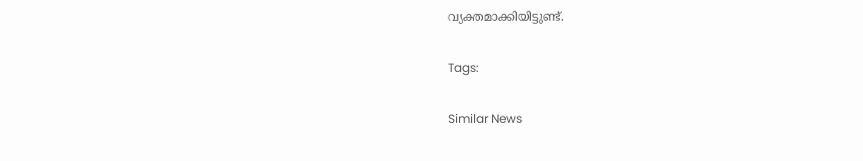വ്യക്തമാക്കിയിട്ടുണ്ട്.

Tags:

Similar News